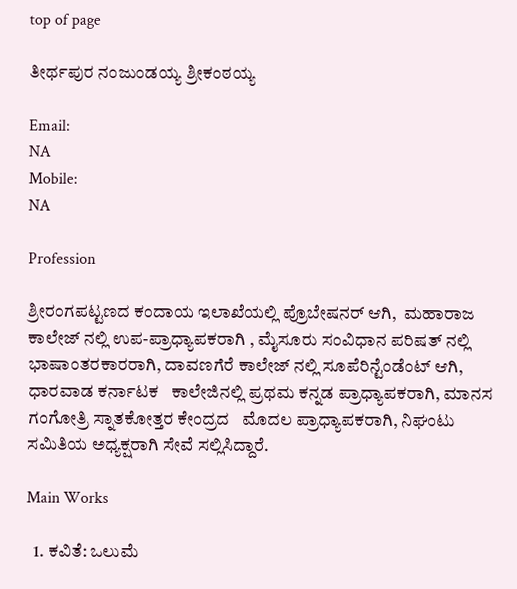top of page

ತೀರ್ಥಪುರ ನಂಜುಂಡಯ್ಯ ಶ್ರೀಕಂಠಯ್ಯ

Email:
NA
Mobile:
NA

Profession

ಶ್ರೀರಂಗಪಟ್ಟಣದ ಕಂದಾಯ ಇಲಾಖೆಯಲ್ಲಿ ಪ್ರೊಬೇಷನರ್ ಆಗಿ,  ಮಹಾರಾಜ ಕಾಲೇಜ್ ನಲ್ಲಿ ಉಪ-ಪ್ರಾಧ್ಯಾಪಕರಾಗಿ , ಮೈಸೂರು ಸಂವಿಧಾನ ಪರಿಷತ್ ನಲ್ಲಿ   ಭಾಷಾಂತರಕಾರರಾಗಿ, ದಾವಣಗೆರೆ ಕಾಲೇಜ್ ನಲ್ಲಿ ಸೂಪೆರಿನ್ಟೆಂಡೆಂಟ್ ಆಗಿ, ಧಾರವಾಡ ಕರ್ನಾಟಕ   ಕಾಲೇಜಿನಲ್ಲಿ ಪ್ರಥಮ ಕನ್ನಡ ಪ್ರಾಧ್ಯಾಪಕರಾಗಿ, ಮಾನಸ ಗಂಗೋತ್ರಿ ಸ್ನಾತಕೋತ್ತರ ಕೇಂದ್ರದ   ಮೊದಲ ಪ್ರಾಧ್ಯಾಪಕರಾಗಿ, ನಿಘಂಟು ಸಮಿತಿಯ ಅಧ್ಯಕ್ಷರಾಗಿ ಸೇವೆ ಸಲ್ಲಿಸಿದ್ದಾರೆ.

Main Works

  1. ಕವಿತೆ: ಒಲುಮೆ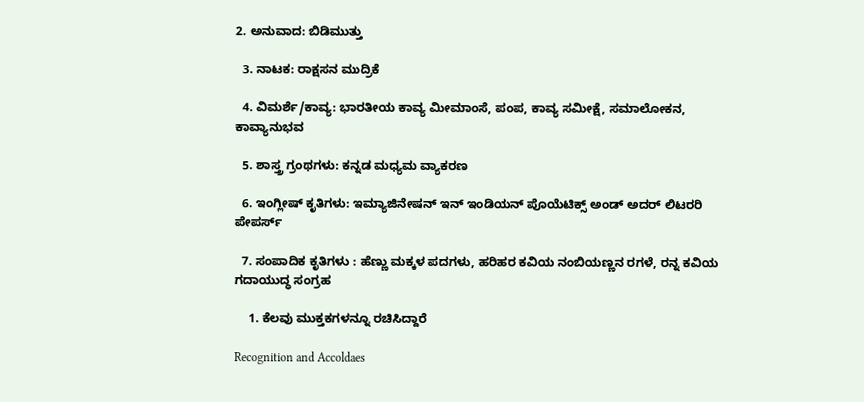2. ಅನುವಾದ: ಬಿಡಿಮುತ್ತು

  3. ನಾಟಕ: ರಾಕ್ಷಸನ ಮುದ್ರಿಕೆ

  4. ವಿಮರ್ಶೆ/ಕಾವ್ಯ: ಭಾರತೀಯ ಕಾವ್ಯ ಮೀಮಾಂಸೆ, ಪಂಪ, ಕಾವ್ಯ ಸಮೀಕ್ಷೆ, ಸಮಾಲೋಕನ, ಕಾವ್ಯಾನುಭವ

  5. ಶಾಸ್ತ್ರ ಗ್ರಂಥಗಳು: ಕನ್ನಡ ಮಧ್ಯಮ ವ್ಯಾಕರಣ

  6. ಇಂಗ್ಲೀಷ್ ಕೃತಿಗಳು: ಇಮ್ಯಾಜಿನೇಷನ್ ಇನ್ ಇಂಡಿಯನ್ ಪೊಯೆಟಿಕ್ಸ್ ಅಂಡ್ ಅದರ್ ಲಿಟರರಿ   ಪೇಪರ್ಸ್

  7. ಸಂಪಾದಿಕ ಕೃತಿಗಳು : ಹೆಣ್ಣು ಮಕ್ಕಳ ಪದಗಳು, ಹರಿಹರ ಕವಿಯ ನಂಬಿಯಣ್ಣನ ರಗಳೆ, ರನ್ನ ಕವಿಯ   ಗದಾಯುದ್ಧ ಸಂಗ್ರಹ

    1. ಕೆಲವು ಮುಕ್ತಕಗಳನ್ನೂ ರಚಿಸಿದ್ದಾರೆ

Recognition and Accoldaes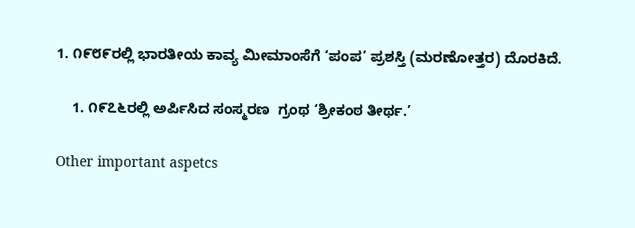1. ೧೯೮೯ರಲ್ಲಿ ಭಾರತೀಯ ಕಾವ್ಯ ಮೀಮಾಂಸೆಗೆ ‘ಪಂಪ’ ಪ್ರಶಸ್ತಿ (ಮರಣೋತ್ತರ) ದೊರಕಿದೆ.

    1. ೧೯೭೬ರಲ್ಲಿ ಅರ್ಪಿಸಿದ ಸಂಸ್ಮರಣ  ಗ್ರಂಥ ‘ಶ್ರೀಕಂಠ ತೀರ್ಥ.’

Other important aspetcs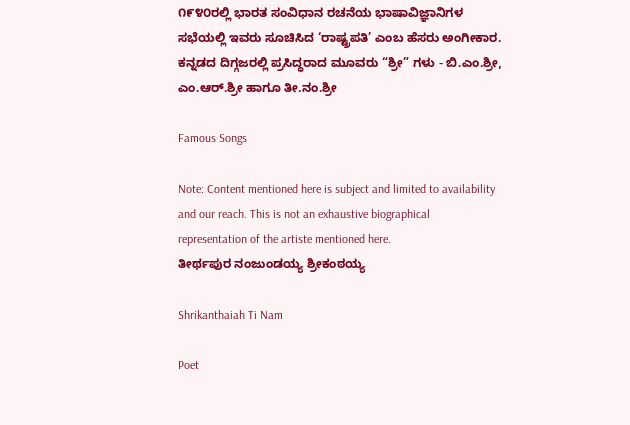೧೯೪೦ರಲ್ಲಿ ಭಾರತ ಸಂವಿಧಾನ ರಚನೆಯ ಭಾಷಾವಿಜ್ಞಾನಿಗಳ   ಸಭೆಯಲ್ಲಿ ಇವರು ಸೂಚಿಸಿದ ‘ರಾಷ್ಟ್ರಪತಿ’ ಎಂಬ ಹೆಸರು ಅಂಗೀಕಾರ. ಕನ್ನಡದ ದಿಗ್ಗಜರಲ್ಲಿ ಪ್ರಸಿದ್ಧರಾದ ಮೂವರು “ಶ್ರೀ” ಗಳು - ಬಿ.ಎಂ.ಶ್ರೀ, ಎಂ.ಆರ್.ಶ್ರೀ ಹಾಗೂ ತೀ.ನಂ.ಶ್ರೀ

Famous Songs

Note: Content mentioned here is subject and limited to availability and our reach. This is not an exhaustive biographical representation of the artiste mentioned here.
ತೀರ್ಥಪುರ ನಂಜುಂಡಯ್ಯ ಶ್ರೀಕಂಠಯ್ಯ

Shrikanthaiah Ti Nam

Poet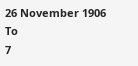26 November 1906
To
7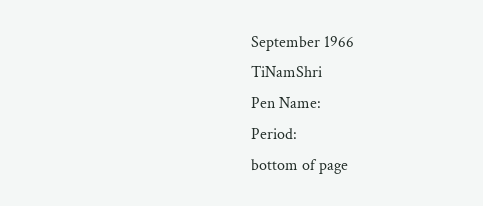September 1966
TiNamShri
Pen Name:
Period:
bottom of page